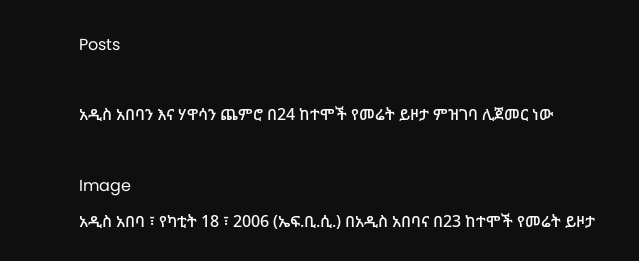Posts

አዲስ አበባን እና ሃዋሳን ጨምሮ በ24 ከተሞች የመሬት ይዞታ ምዝገባ ሊጀመር ነው

Image
አዲስ አበባ ፣ የካቲት 18 ፣ 2006 (ኤፍ.ቢ.ሲ.) በአዲስ አበባና በ23 ከተሞች የመሬት ይዞታ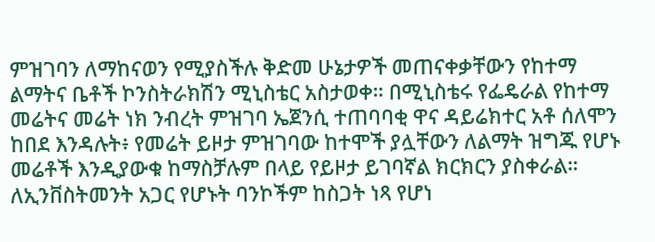ምዝገባን ለማከናወን የሚያስችሉ ቅድመ ሁኔታዎች መጠናቀቃቸውን የከተማ ልማትና ቤቶች ኮንስትራክሽን ሚኒስቴር አስታወቀ። በሚኒስቴሩ የፌዴራል የከተማ መሬትና መሬት ነክ ንብረት ምዝገባ ኤጀንሲ ተጠባባቂ ዋና ዳይሬክተር አቶ ሰለሞን ከበደ እንዳሉት፥ የመሬት ይዞታ ምዝገባው ከተሞች ያሏቸውን ለልማት ዝግጁ የሆኑ መሬቶች እንዲያውቁ ከማስቻሉም በላይ የይዞታ ይገባኛል ክርክርን ያስቀራል። ለኢንቨስትመንት አጋር የሆኑት ባንኮችም ከስጋት ነጻ የሆነ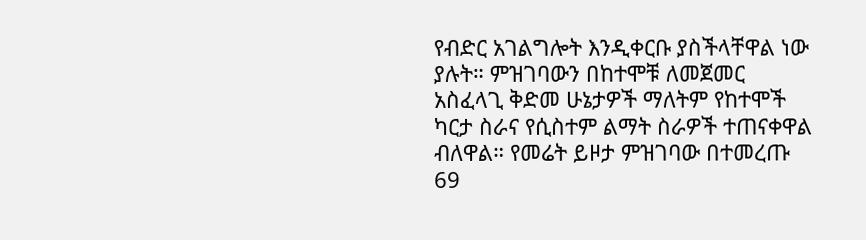የብድር አገልግሎት እንዲቀርቡ ያስችላቸዋል ነው ያሉት። ምዝገባውን በከተሞቹ ለመጀመር አስፈላጊ ቅድመ ሁኔታዎች ማለትም የከተሞች ካርታ ስራና የሲስተም ልማት ስራዎች ተጠናቀዋል ብለዋል። የመሬት ይዞታ ምዝገባው በተመረጡ 69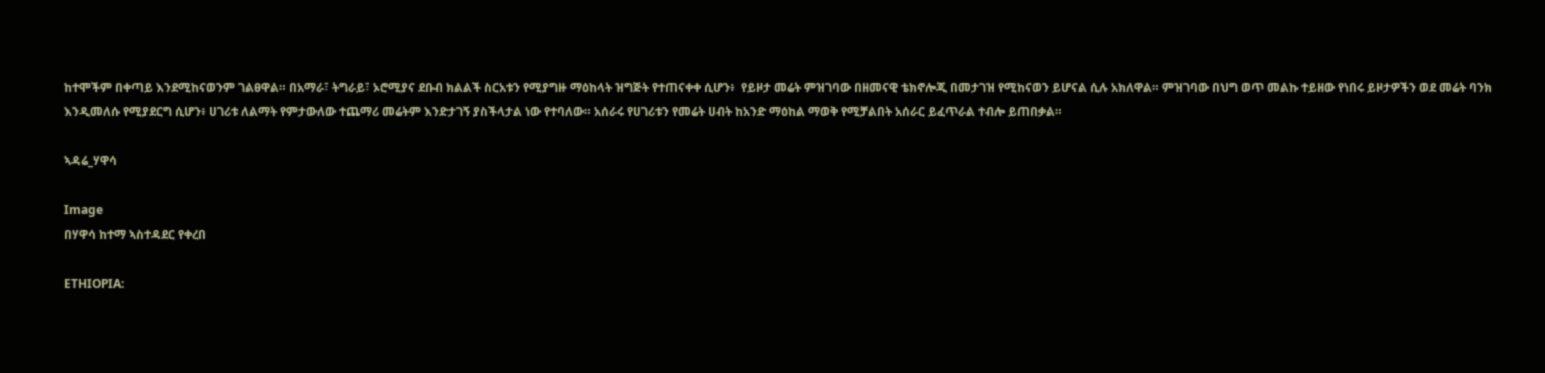ከተሞችም በቀጣይ እንደሚከናወንም ገልፀዋል። በአማራ፣ ትግራይ፣ ኦሮሚያና ደቡብ ክልልች ስርአቱን የሚያግዙ ማዕከላት ዝግጅት የተጠናቀቀ ሲሆን፥  የይዞታ መሬት ምዝገባው በዘመናዊ ቴክኖሎጂ በመታገዝ የሚከናወን ይሆናል ሲሉ አክለዋል። ምዝገባው በህግ ወጥ መልኩ ተይዘው የነበሩ ይዞታዎችን ወደ መሬት ባንክ እንዲመለሱ የሚያደርግ ሲሆን፥ ሀገሪቱ ለልማት የምታውለው ተጨማሪ መሬትም እንድታገኝ ያስችላታል ነው የተባለው። አሰራሩ የሀገሪቱን የመሬት ሀብት ከአንድ ማዕከል ማወቅ የሚቻልበት አሰራር ይፈጥራል ተብሎ ይጠበቃል።

ኣዳሬ_ሃዋሳ

Image
በሃዋሳ ከተማ ኣስተዳደር የቀረበ

ETHIOPIA: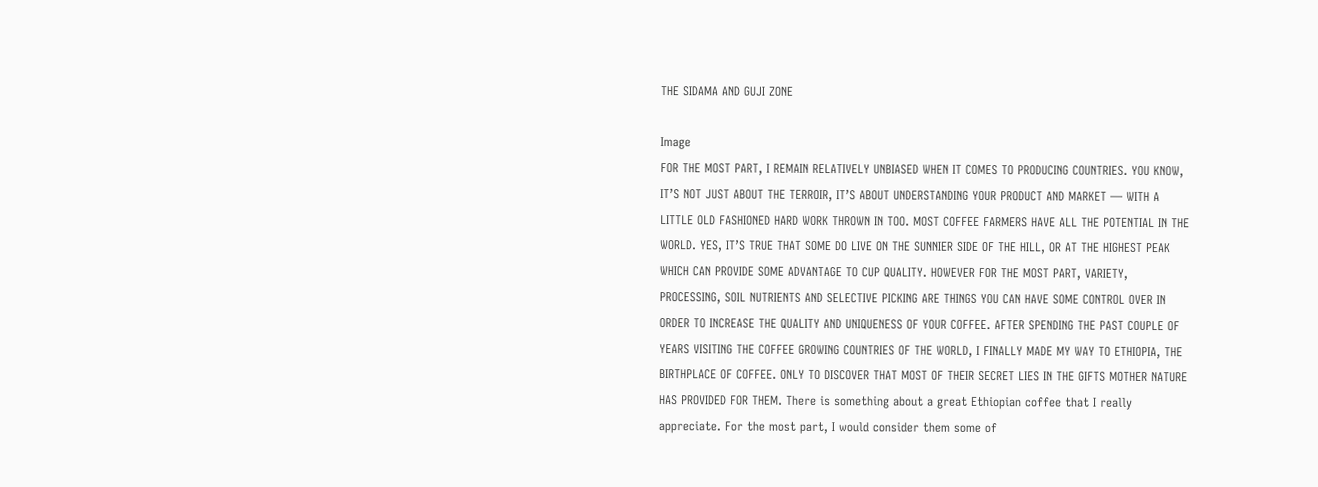THE SIDAMA AND GUJI ZONE

Image
FOR THE MOST PART, I REMAIN RELATIVELY UNBIASED WHEN IT COMES TO PRODUCING COUNTRIES. YOU KNOW, IT’S NOT JUST ABOUT THE TERROIR, IT’S ABOUT UNDERSTANDING YOUR PRODUCT AND MARKET — WITH A LITTLE OLD FASHIONED HARD WORK THROWN IN TOO. MOST COFFEE FARMERS HAVE ALL THE POTENTIAL IN THE WORLD. YES, IT’S TRUE THAT SOME DO LIVE ON THE SUNNIER SIDE OF THE HILL, OR AT THE HIGHEST PEAK WHICH CAN PROVIDE SOME ADVANTAGE TO CUP QUALITY. HOWEVER FOR THE MOST PART, VARIETY, PROCESSING, SOIL NUTRIENTS AND SELECTIVE PICKING ARE THINGS YOU CAN HAVE SOME CONTROL OVER IN ORDER TO INCREASE THE QUALITY AND UNIQUENESS OF YOUR COFFEE. AFTER SPENDING THE PAST COUPLE OF YEARS VISITING THE COFFEE GROWING COUNTRIES OF THE WORLD, I FINALLY MADE MY WAY TO ETHIOPIA, THE BIRTHPLACE OF COFFEE. ONLY TO DISCOVER THAT MOST OF THEIR SECRET LIES IN THE GIFTS MOTHER NATURE HAS PROVIDED FOR THEM. There is something about a great Ethiopian coffee that I really appreciate. For the most part, I would consider them some of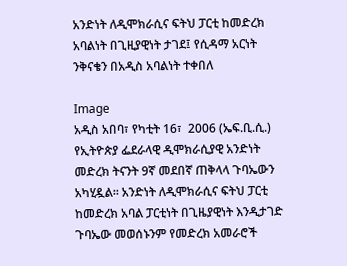አንድነት ለዲሞክራሲና ፍትህ ፓርቲ ከመድረክ አባልነት በጊዚያዊነት ታገደ፤ የሲዳማ አርነት ንቅናቄን በአዲስ አባልነት ተቀበለ

Image
አዲስ አበባ፣ የካቲት 16፣  2006 (ኤፍ.ቢ.ሲ.) የኢትዮጵያ ፌደራላዊ ዲሞክራሲያዊ አንድነት መድረክ ትናንት 9ኛ መደበኛ ጠቅላላ ጉባኤውን አካሂዷል፡፡ አንድነት ለዲሞክራሲና ፍትህ ፓርቲ ከመድረክ አባል ፓርቲነት በጊዜያዊነት እንዲታገድ ጉባኤው መወሰኑንም የመድረክ አመራሮች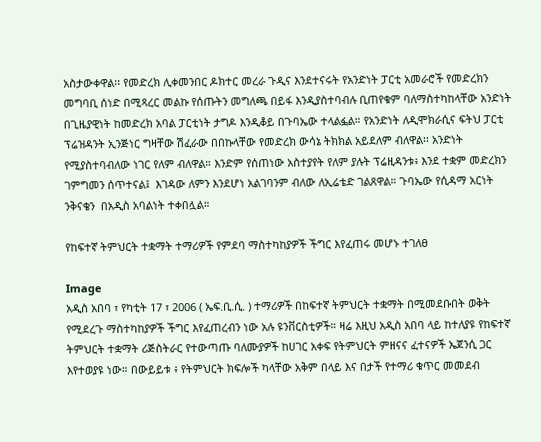አስታውቀዋል፡፡ የመድረክ ሊቀመንበር ዶክተር መረራ ጉዲና እንደተናሩት የአንድነት ፓርቲ አመራሮች የመድረክን መግባቢ ሰነድ በሚጻረር መልኩ የሰጡትን መግለጫ በይፋ እንዲያስተባብሉ ቢጠየቁም ባለማስተካከላቸው አንድነት በጊዜያዊነት ከመድረክ አባል ፓርቲነት ታግዶ እንዲቆይ በጉባኤው ተላልፏል። የአንድነት ለዲሞክራሲና ፍትህ ፓርቲ ፕሬዝዳንት ኢንጅነር ግዛቸው ሽፈራው በበኩላቸው የመድረክ ውሳኔ ትክክል አይደለም ብለዋል፡፡ አንድነት የሚያስተባብለው ነገር የለም ብለዋል። እንድም የሰጠነው አስተያየት የለም ያሉት ፕሬዚዳንቱ፥ እንደ ተቋም መድረክን ገምግመን ሰጥተናል፤  እገዳው ለምን እንደሆነ አልገባንም ብለው ለኢሬቴድ ገልጸዋል። ጉባኤው የሲዳማ አርነት ንቅናቄን  በአዲስ አባልነት ተቀበሏል።

የከፍተኛ ትምህርት ተቋማት ተማሪዎች የምደባ ማስተካከያዎች ችግር እየፈጠሩ መሆኑ ተገለፀ

Image
አዲስ አበባ ፣ የካቲት 17 ፣ 2006 ( ኤፍ.ቢ.ሲ. ) ተማሪዎች በከፍተኛ ትምህርት ተቋማት በሚመደቡበት ወቅት የሚደረጉ ማስተካከያዎች ችግር እየፈጠረብን ነው አሉ ዩንቨርስቲዎች። ዛሬ እዚህ አዲስ አበባ ላይ ከተለያዩ የከፍተኛ ትምህርት ተቋማት ሪጅስትራር የተውጣጡ ባለሙያዎች ከሀገር አቀፍ የትምህርት ምዘናና ፈተናዎች ኤጀንሲ ጋር እየተወያዩ ነው። በውይይቱ ፥ የትምህርት ክፍሎች ካላቸው አቅም በላይ እና በታች የተማሪ ቁጥር መመደብ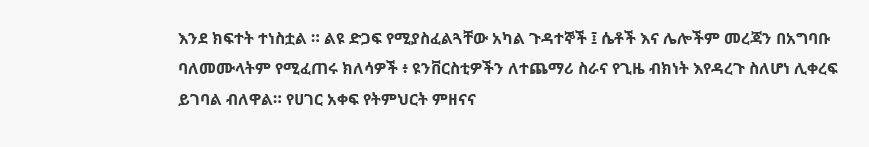እንደ ክፍተት ተነስቷል ። ልዩ ድጋፍ የሚያስፈልጓቸው አካል ጉዳተኞች ፤ ሴቶች እና ሌሎችም መረጃን በአግባቡ ባለመሙላትም የሚፈጠሩ ክለሳዎች ፥ ዩንቨርስቲዎችን ለተጨማሪ ስራና የጊዜ ብክነት እየዳረጉ ስለሆነ ሊቀረፍ ይገባል ብለዋል። የሀገር አቀፍ የትምህርት ምዘናና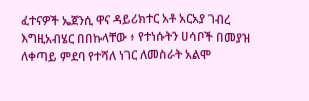ፈተናዎች ኤጀንሲ ዋና ዳይሪክተር አቶ አርአያ ገብረ እግዚአብሄር በበኩላቸው ፥ የተነሱትን ሀሳቦች በመያዝ ለቀጣይ ምደባ የተሻለ ነገር ለመስራት አልሞ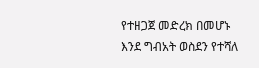የተዘጋጀ መድረክ በመሆኑ እንደ ግብአት ወስደን የተሻለ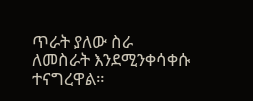ጥራት ያለው ስራ ለመስራት እንደሚንቀሳቀሱ ተናግረዋል።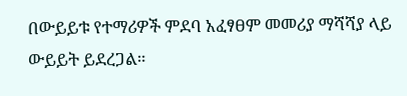በውይይቱ የተማሪዎች ምደባ አፈፃፀም መመሪያ ማሻሻያ ላይ ውይይት ይደረጋል።